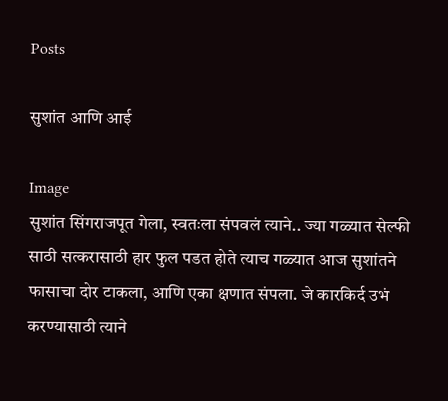Posts

सुशांत आणि आई

Image
सुशांत सिंगराजपूत गेला, स्वतःला संपवलं त्याने.. ज्या गळ्यात सेल्फी साठी सत्करासाठी हार फुल पडत होते त्याच गळ्यात आज सुशांतने फासाचा दोर टाकला, आणि एका क्षणात संपला. जे कारकिर्द उभं करण्यासाठी त्याने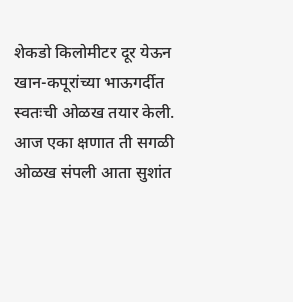शेकडो किलोमीटर दूर येऊन खान-कपूरांच्या भाऊगर्दीत स्वतःची ओळख तयार केली. आज एका क्षणात ती सगळी ओळख संपली आता सुशांत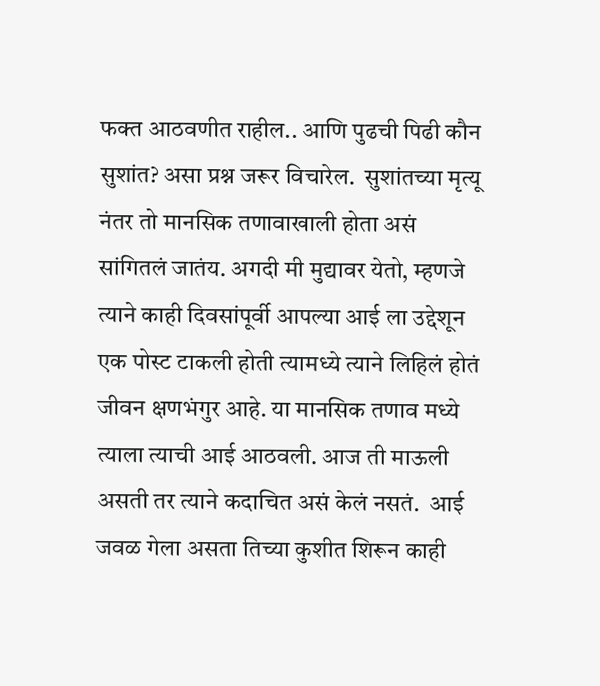फक्त आठवणीत राहील.. आणि पुढची पिढी कौन सुशांत? असा प्रश्न जरूर विचारेल.  सुशांतच्या मृत्यू नंतर तो मानसिक तणावाखाली होता असं सांगितलं जातंय. अगदी मी मुद्यावर येतो, म्हणजे त्याने काही दिवसांपूर्वी आपल्या आई ला उद्देशून एक पोस्ट टाकली होती त्यामध्ये त्याने लिहिलं होतं जीवन क्षणभंगुर आहे. या मानसिक तणाव मध्ये त्याला त्याची आई आठवली. आज ती माऊली असती तर त्याने कदाचित असं केलं नसतं.  आई जवळ गेला असता तिच्या कुशीत शिरून काही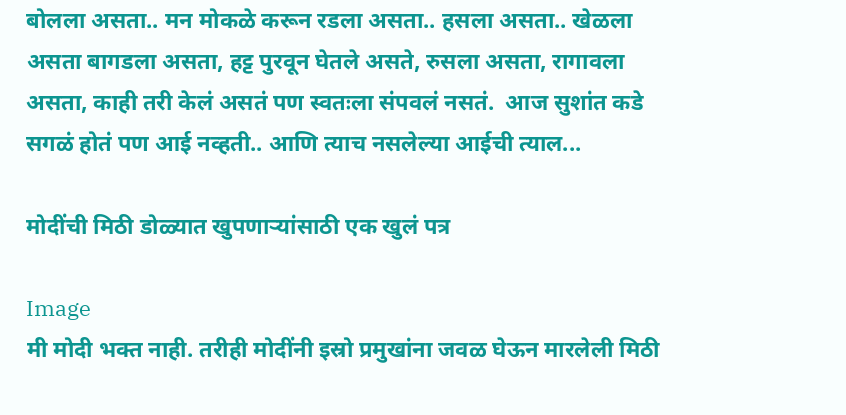बोलला असता.. मन मोकळे करून रडला असता.. हसला असता.. खेळला असता बागडला असता, हट्ट पुरवून घेतले असते, रुसला असता, रागावला असता, काही तरी केलं असतं पण स्वतःला संपवलं नसतं.  आज सुशांत कडे सगळं होतं पण आई नव्हती.. आणि त्याच नसलेल्या आईची त्याल...

मोदींची मिठी डोळ्यात खुपणाऱ्यांसाठी एक खुलं पत्र

Image
मी मोदी भक्त नाही. तरीही मोदींनी इस्रो प्रमुखांना जवळ घेऊन मारलेली मिठी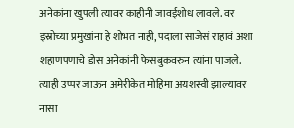अनेकांना खुपली त्यावर काहीनी जावईशोध लावले. वर इस्रोच्या प्रमुखांना हे शोभत नाही, पदाला साजेसं राहावं अशा शहाणपणाचे डोस अनेकांनी फेसबुकवरुन त्यांना पाजले.  त्याही उप्पर जाऊन अमेरीकेत मोहिमा अयशस्वी झाल्यावर नासा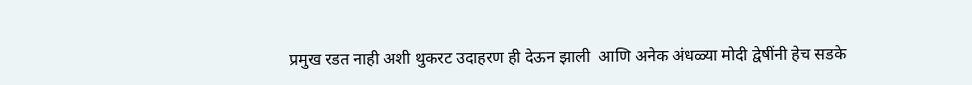प्रमुख रडत नाही अशी थुकरट उदाहरण ही देऊन झाली  आणि अनेक अंधळ्या मोदी द्वेषींनी हेच सडके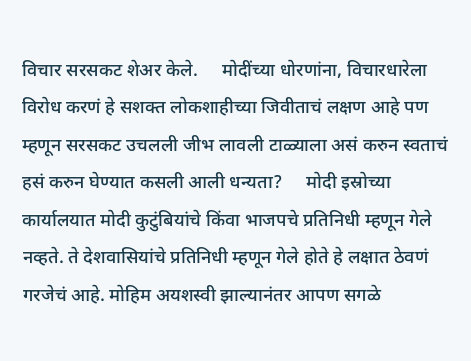विचार सरसकट शेअर केले.     मोदींच्या धोरणांना, विचारधारेला विरोध करणं हे सशक्त लोकशाहीच्या जिवीताचं लक्षण आहे पण म्हणून सरसकट उचलली जीभ लावली टाळ्याला असं करुन स्वताचं हसं करुन घेण्यात कसली आली धन्यता?     मोदी इस्रोच्या कार्यालयात मोदी कुटुंबियांचे किंवा भाजपचे प्रतिनिधी म्हणून गेले नव्हते. ते देशवासियांचे प्रतिनिधी म्हणून गेले होते हे लक्षात ठेवणं गरजेचं आहे. मोहिम अयशस्वी झाल्यानंतर आपण सगळे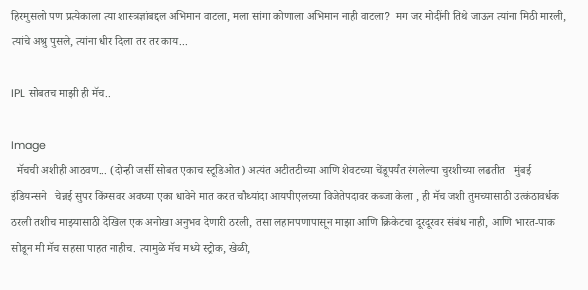हिरमुसलो पण प्रत्येकाला त्या शास्त्रज्ञांबद्दल अभिमान वाटला, मला सांगा कोणाला अभिमान नाही वाटला?  मग जर मोदींनी तिथे जाऊन त्यांना मिठी मारली, त्यांचे अश्रु पुसले, त्यांना धीर दिला तर तर काय...

IPL सोबतच माझी ही मॅच..

Image
  मॅचची अशीही आठवण... (दोन्ही जर्सी सोबत एकाच स्टूडिओत) अत्यंत अटीतटीच्या आणि शेवटच्या चेंडूपर्यंत रंगलेल्या चुरशीच्या लढतीत   मुंबई इंडियन्सने   चेन्नई सुपर किंग्सवर अवघ्या एका धावेने मात करत चौथ्यांदा आयपीएलच्या विजेतेपदावर कब्जा केला , ही मॅच जशी तुमच्यासाठी उत्कंठावर्धक ठरली तशीच माझ्यासाठी देखिल एक अनोखा अनुभव देणारी ठरली, तसा लहानपणापासून माझा आणि क्रिकेटचा दूरदूरवर संबंध नाही, आणि भारत-पाक सोडून मी मॅच सहसा पाहत नाहीच. त्यामुळे मॅच मध्ये स्ट्रोक, खेळी,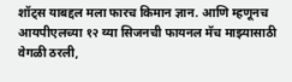शॉट्स याबद्दल मला फारच किमान ज्ञान. आणि म्हणूनच आयपीएलच्या १२ व्या सिजनची फायनल मॅच माझ्यासाठी वेगळी ठरली,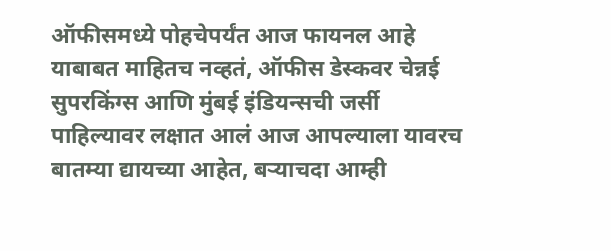ऑफीसमध्ये पोहचेपर्यंत आज फायनल आहे याबाबत माहितच नव्हतं, ऑफीस डेस्कवर चेन्नई सुपरकिंग्स आणि मुंबई इंडियन्सची जर्सी पाहिल्यावर लक्षात आलं आज आपल्याला यावरच बातम्या द्यायच्या आहेत, बऱ्याचदा आम्ही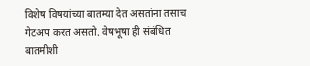विशेष विषयांच्या बातम्या देत असतांना तसाच गेटअप करत असतो. वेषभूषा ही संबंधित बातमीशी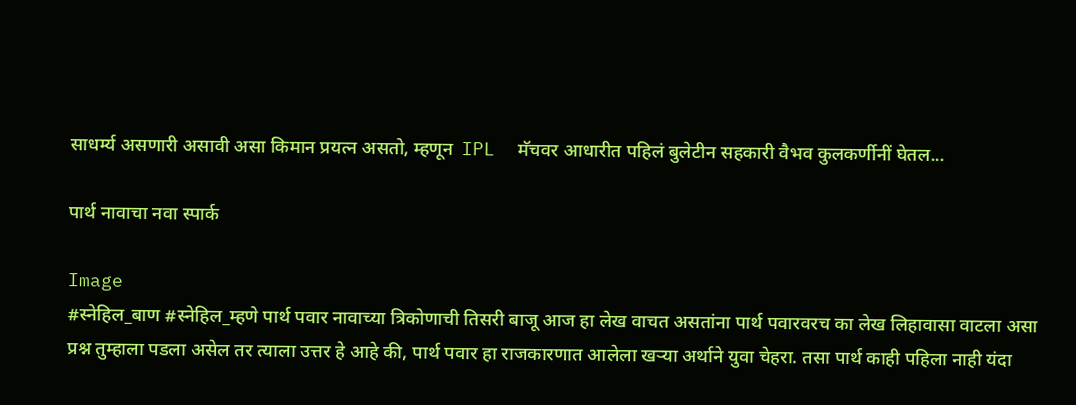साधर्म्य असणारी असावी असा किमान प्रयत्न असतो, म्हणून  IPL  मॅचवर आधारीत पहिलं बुलेटीन सहकारी वैभव कुलकर्णीनीं घेतल...

पार्थ नावाचा नवा स्पार्क

Image
#स्नेहिल_बाण #स्नेहिल_म्हणे पार्थ पवार नावाच्या त्रिकोणाची तिसरी बाजू आज हा लेख वाचत असतांना पार्थ पवारवरच का लेख लिहावासा वाटला असा प्रश्न तुम्हाला पडला असेल तर त्याला उत्तर हे आहे की, पार्थ पवार हा राजकारणात आलेला खऱ्या अर्थाने युवा चेहरा. तसा पार्थ काही पहिला नाही यंदा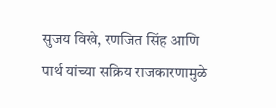सुजय विखे, रणजित सिंह आणि पार्थ यांच्या सक्रिय राजकारणामुळे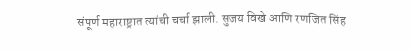संपूर्ण महाराष्ट्रात त्यांची चर्चा झाली. सुजय विखे आणि रणजित सिंह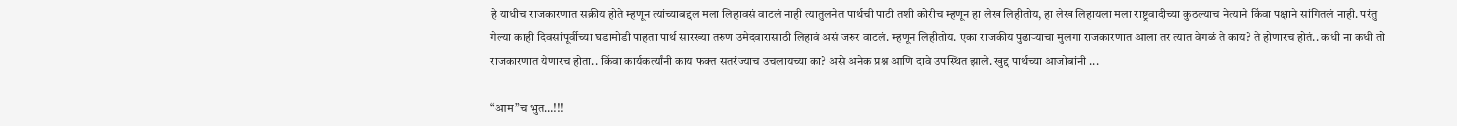हे याधीच राजकारणात सक्रीय होते म्हणून त्यांच्याबद्दल मला लिहावसं वाटलं नाही त्यातुलनेत पार्थची पाटी तशी कोरीच म्हणून हा लेख लिहीतोय, हा लेख लिहायला मला राष्ट्रवादीच्या कुठल्याच नेत्याने किंवा पक्षाने सांगितलं नाही. परंतु गेल्या काही दिवसांपूर्वीच्या घडामोडी पाहता पार्थ सारख्या तरुण उमेदवारासाठी लिहावं असं जरुर वाटलं. म्हणून लिहीतोय. एका राजकीय पुढाऱ्याचा मुलगा राजकारणात आला तर त्यात वेगळं ते काय? ते होणारच होतं.. कधी ना कधी तो राजकारणात येणारच होता.. किंवा कार्यकर्त्यांनी काय फक्त सतरंज्याच उचलायच्या का? असे अनेक प्रश्न आणि दावे उपस्थित झाले. खुद्द पार्थच्या आजोबांनी ...

“आम”च भुत…!!!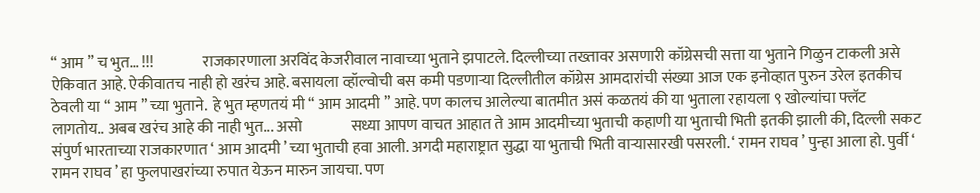“ आम ” च भुत… !!!                राजकारणाला अरविंद केजरीवाल नावाच्या भुताने झपाटले. दिल्लीच्या तख्तावर असणारी कॉग्रेसची सत्ता या भुताने गिळुन टाकली असे ऐकिवात आहे. ऐकीवातच नाही हो खरंच आहे. बसायला व्हॉल्वोची बस कमी पडणाऱ्या दिल्लीतील कॉग्रेस आमदारांची संख्या आज एक इनोव्हात पुरुन उरेल इतकीच ठेवली या “ आम ” च्या भुताने.  हे भुत म्हणतयं मी “ आम आदमी ” आहे. पण कालच आलेल्या बातमीत असं कळतयं की या भुताला रहायला ९ खोल्यांचा फ्लॅट लागतोय.. अबब खरंच आहे की नाही भुत... असो                सध्या आपण वाचत आहात ते आम आदमीच्या भुताची कहाणी या भुताची भिती इतकी झाली की, दिल्ली सकट संपुर्ण भारताच्या राजकारणात ‘ आम आदमी ’ च्या भुताची हवा आली. अगदी महाराष्ट्रात सुद्धा या भुताची भिती वाऱ्यासारखी पसरली. ‘ रामन राघव ’ पुन्हा आला हो. पुर्वी ‘ रामन राघव ’ हा फुलपाखरांच्या रुपात येऊन मारुन जायचा. पण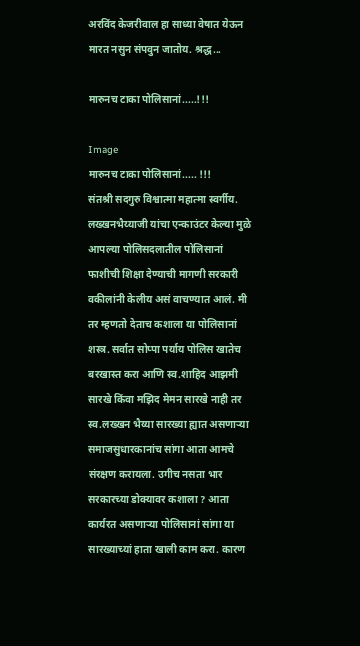अरविंद केजरीवाल हा साध्या वेषात येऊन मारत नसुन संपवुन जातोय. श्रद्ध...

मारुनच टाका पोलिसानां.....!!!

Image
मारुनच टाका पोलिसानां..... !!!                 संतश्री सदगुरु विश्वात्मा महात्मा स्वर्गीय. लख्खनभैय्याजी यांचा एन्काउंटर केल्या मुळे आपल्या पोलिसदलातील पोलिसानां फाशीची शिक्षा देण्याची मागणी सरकारी वकीलांनी केलीय असं वाचण्यात आलं. मी तर म्हणतो देताच कशाला या पोलिसानां शस्त्र. सर्वात सोप्पा पर्याय पोलिस खातेच बरखास्त करा आणि स्व.शाहिद आझमी सारखे किंवा मझिद मेमन सारखे नाही तर स्व.लख्खन भैय्या सारख्या ह्यात असणाऱ्या समाजसुधारकानांच सांगा आता आमचे संरक्षण करायला. उगीच नसता भार सरकारच्या डोक्यावर कशाला ? आता कार्यरत असणाऱ्या पोलिसानां सांगा या सारख्याच्यां हाता खाली काम करा. कारण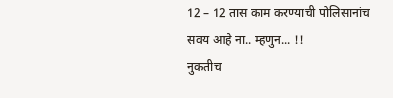12 – 12 तास काम करण्याची पोलिसानांच सवय आहे ना.. म्हणुन... !!                  नुकतीच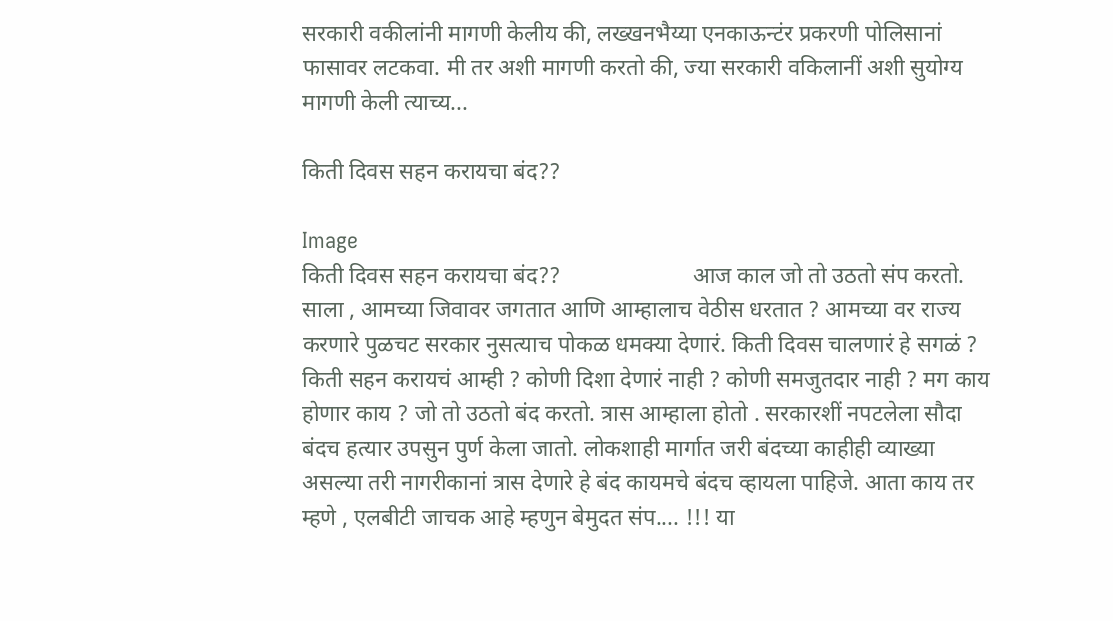सरकारी वकीलांनी मागणी केलीय की, लख्खनभैय्या एनकाऊन्टंर प्रकरणी पोलिसानां फासावर लटकवा. मी तर अशी मागणी करतो की, ज्या सरकारी वकिलानीं अशी सुयोग्य मागणी केली त्याच्य...

किती दिवस सहन करायचा बंद??

Image
किती दिवस सहन करायचा बंद??                       आज काल जो तो उठतो संप करतो. साला , आमच्या जिवावर जगतात आणि आम्हालाच वेठीस धरतात ? आमच्या वर राज्य करणारे पुळचट सरकार नुसत्याच पोकळ धमक्या देणारं. किती दिवस चालणारं हे सगळं ? किती सहन करायचं आम्ही ? कोणी दिशा देणारं नाही ? कोणी समजुतदार नाही ? मग काय होणार काय ? जो तो उठतो बंद करतो. त्रास आम्हाला होतो . सरकारशीं नपटलेला सौदा बंदच हत्यार उपसुन पुर्ण केला जातो. लोकशाही मार्गात जरी बंदच्या काहीही व्याख्या असल्या तरी नागरीकानां त्रास देणारे हे बंद कायमचे बंदच व्हायला पाहिजे. आता काय तर म्हणे , एलबीटी जाचक आहे म्हणुन बेमुदत संप.... !!! या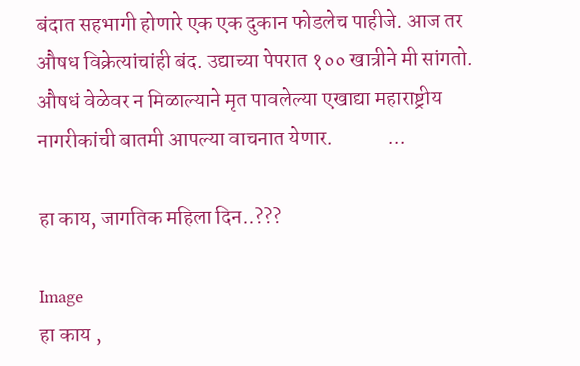बंदात सहभागी होणारे एक एक दुकान फोडलेच पाहीजे. आज तर औषध विक्रेत्यांचांही बंद. उद्याच्या पेपरात १०० खात्रीने मी सांगतो. औषधं वेळेवर न मिळाल्याने मृत पावलेल्या एखाद्या महाराष्ट्रीय नागरीकांची बातमी आपल्या वाचनात येणार.             ...

हा काय, जागतिक महिला दिन..???

Image
हा काय ,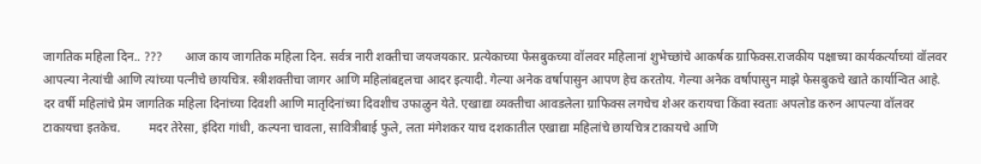जागतिक महिला दिन.. ???       आज काय जागतिक महिला दिन. सर्वत्र नारी शक्तीचा जयजयकार. प्रत्येकाच्या फेसबुकच्या वॉलवर महिलानां शुभेच्छांचे आकर्षक ग्राफिक्स.राजकीय पक्षाच्या कार्यकर्त्याच्यां वॉलवर आपल्या नेत्यांची आणि त्यांच्या पत्नीचे छायचित्र. स्त्रीशक्तीचा जागर आणि महिलांबद्दलचा आदर इत्यादी. गेल्या अनेक वर्षापासुन आपण हेच करतोय. गेल्या अनेक वर्षापासुन माझे फेसबुकचे खाते कार्यान्वित आहे. दर वर्षी महिलांचे प्रेम जागतिक महिला दिनांच्या दिवशी आणि मातृदिनांच्या दिवशीच उफाळुन येते. एखाद्या व्यक्तीचा आवडलेला ग्राफिक्स लगचेच शेअर करायचा किंवा स्वताः अपलोड करुन आपल्या वॉलवर टाकायचा इतकेच.         मदर तेरेसा, इंदिरा गांधी, कल्पना चावला, सावित्रीबाई फुले, लता मंगेशकर याच दशकातील एखाद्या महिलांचे छायचित्र टाकायचे आणि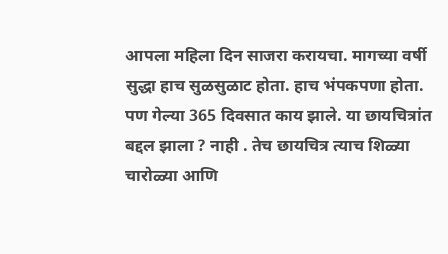आपला महिला दिन साजरा करायचा. मागच्या वर्षी सुद्धा हाच सुळसुळाट होता. हाच भंपकपणा होता. पण गेल्या 365 दिवसात काय झाले. या छायचित्रांत बद्दल झाला ? नाही . तेच छायचित्र त्याच शिळ्या चारोळ्या आणि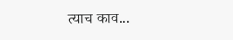त्याच काव...